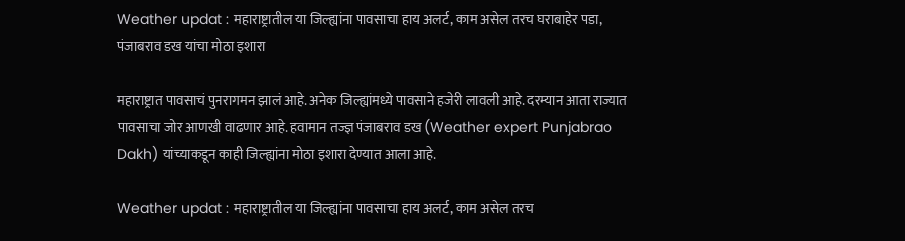Weather updat : महाराष्ट्रातील या जिल्ह्यांना पावसाचा हाय अलर्ट, काम असेल तरच घराबाहेर पडा, पंजाबराव डख यांचा मोठा इशारा

महाराष्ट्रात पावसाचं पुनरागमन झालं आहे. अनेक जिल्ह्यांमध्ये पावसाने हजेरी लावली आहे. दरम्यान आता राज्यात पावसाचा जोर आणखी वाढणार आहे. हवामान तज्ज्ञ पंजाबराव डख (Weather expert Punjabrao Dakh) यांच्याकडून काही जिल्ह्यांना मोठा इशारा देण्यात आला आहे.

Weather updat : महाराष्ट्रातील या जिल्ह्यांना पावसाचा हाय अलर्ट, काम असेल तरच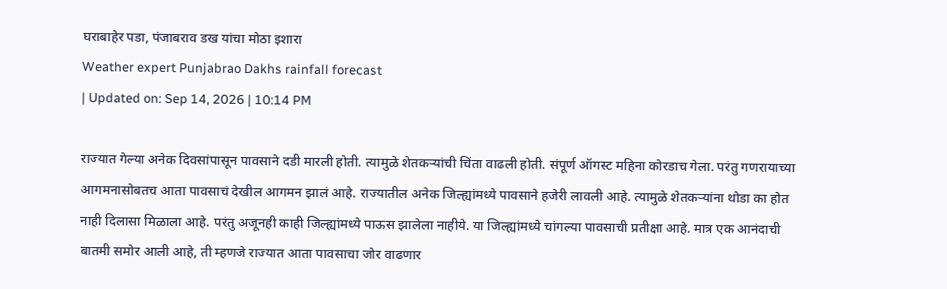घराबाहेर पडा, पंजाबराव डख यांचा मोठा इशारा
Weather expert Punjabrao Dakhs rainfall forecast
| Updated on: Sep 14, 2026 | 10:14 PM

राज्यात गेल्या अनेक दिवसांपासून पावसाने दडी मारली होती. त्यामुळे शेतकऱ्यांची चिंता वाढली होती. संपूर्ण ऑगस्ट महिना कोरडाच गेला. परंतु गणरायाच्या आगमनासोबतच आता पावसाचं देखील आगमन झालं आहे. राज्यातील अनेक जिल्ह्यांमध्ये पावसाने हजेरी लावली आहे. त्यामुळे शेतकऱ्यांना थोडा का होत नाही दिलासा मिळाला आहे. परंतु अजूनही काही जिल्ह्यांमध्ये पाऊस झालेला नाहीये. या जिल्ह्यांमध्ये चांगल्या पावसाची प्रतीक्षा आहे. मात्र एक आनंदाची बातमी समोर आली आहे, ती म्हणजे राज्यात आता पावसाचा जोर वाढणार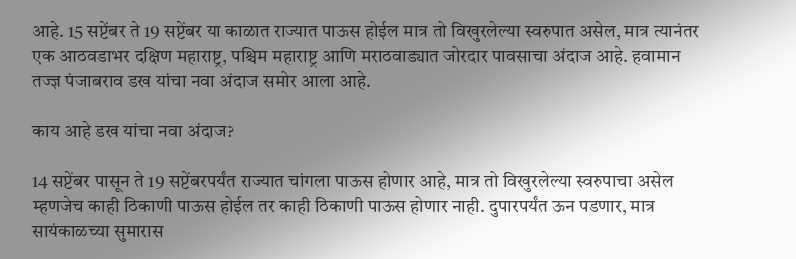आहे. 15 सप्टेंबर ते 19 सप्टेंबर या काळात राज्यात पाऊस होईल मात्र तो विखुरलेल्या स्वरुपात असेल, मात्र त्यानंतर एक आठवडाभर दक्षिण महाराष्ट्र, पश्चिम महाराष्ट्र आणि मराठवाड्यात जोरदार पावसाचा अंदाज आहे. हवामान तज्ज्ञ पंजाबराव डख यांचा नवा अंदाज समोर आला आहे.

काय आहे डख यांचा नवा अंदाज?

14 सप्टेंबर पासून ते 19 सप्टेंबरपर्यंत राज्यात चांगला पाऊस होणार आहे, मात्र तो विखुरलेल्या स्वरुपाचा असेल म्हणजेच काही ठिकाणी पाऊस होईल तर काही ठिकाणी पाऊस होणार नाही. दुपारपर्यंत ऊन पडणार, मात्र सायंकाळच्या सुमारास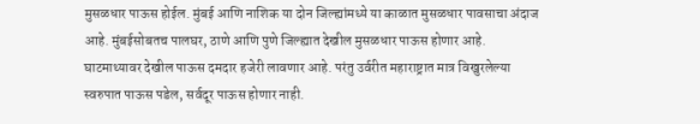मुसळधार पाऊस होईल. मुंबई आणि नाशिक या दोन जिल्ह्यांमध्ये या काळात मुसळधार पावसाचा अंदाज आहे. मुंबईसोबतच पालघर, ठाणे आणि पुणे जिल्ह्यात देखील मुसळधार पाऊस होणार आहे. घाटमाथ्यावर देखील पाऊस दमदार हजेरी लावणार आहे. परंतु उर्वरीत महाराष्ट्रात मात्र विखुरलेल्या स्वरुपात पाऊस पडेल, सर्वदूर पाऊस होणार नाही.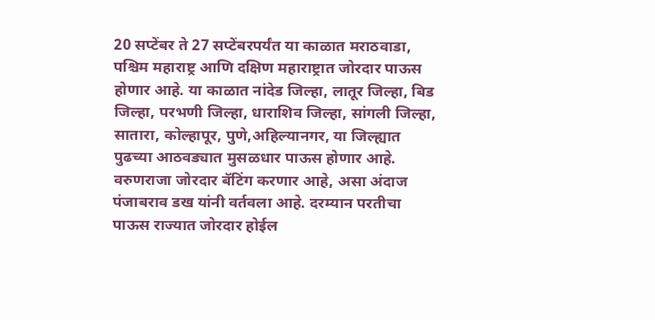20 सप्टेंबर ते 27 सप्टेंबरपर्यंत या काळात मराठवाडा, पश्चिम महाराष्ट्र आणि दक्षिण महाराष्ट्रात जोरदार पाऊस होणार आहे. या काळात नांदेड जिल्हा, लातूर जिल्हा, बिड जिल्हा, परभणी जिल्हा, धाराशिव जिल्हा, सांगली जिल्हा, सातारा, कोल्हापूर, पुणे,अहिल्यानगर, या जिल्ह्यात पुढच्या आठवड्यात मुसळधार पाऊस होणार आहे. वरुणराजा जोरदार बॅटिंग करणार आहे, असा अंदाज पंजाबराव डख यांनी वर्तवला आहे. दरम्यान परतीचा पाऊस राज्यात जोरदार होईल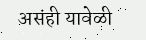असंही यावेळी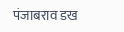पंजाबराव डख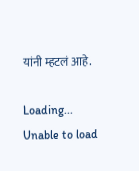यांनी म्हटलं आहे.

Loading...
Unable to load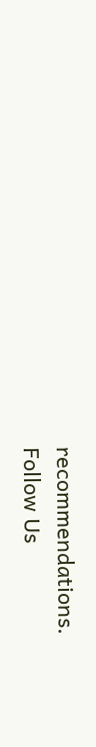recommendations.
Follow Us